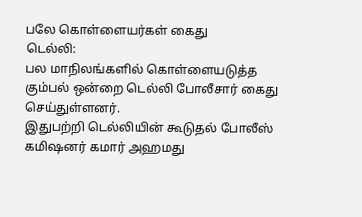பலே கொள்ளையர்கள் கைது
டெல்லி:
பல மாநிலங்களில் கொள்ளையடுத்த கும்பல் ஒன்றை டெல்லி போலீசார் கைது செய்துள்ளனர்.
இதுபற்றி டெல்லியின் கூடுதல் போலீஸ் கமிஷனர் கமார் அஹமது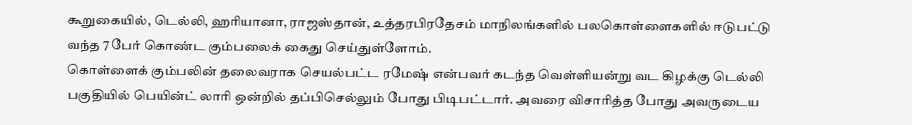கூறுகையில், டெல்லி, ஹரியானா, ராஜஸ்தான், உத்தரபிரதேசம் மாநிலங்களில் பலகொள்ளைகளில் ஈடுபட்டு வந்த 7 பேர் கொண்ட கும்பலைக் கைது செய்துள்ளோம்.
கொள்ளைக் கும்பலின் தலைவராக செயல்பட்ட ரமேஷ் என்பவர் கடந்த வெள்ளியன்று வட கிழக்கு டெல்லி பகுதியில் பெயின்ட் லாரி ஒன்றில் தப்பிசெல்லும் போது பிடிபட்டார். அவரை விசாரித்த போது அவருடைய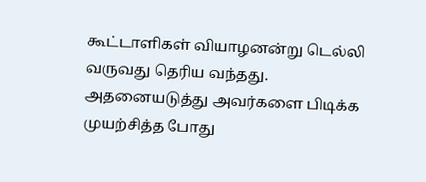கூட்டாளிகள் வியாழனன்று டெல்லி வருவது தெரிய வந்தது.
அதனையடுத்து அவர்களை பிடிக்க முயற்சித்த போது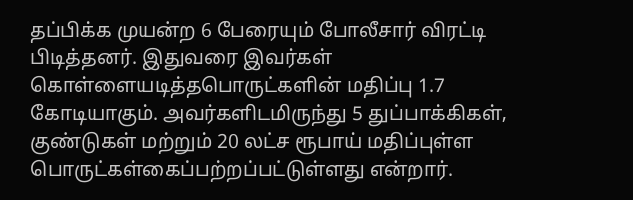தப்பிக்க முயன்ற 6 பேரையும் போலீசார் விரட்டி பிடித்தனர். இதுவரை இவர்கள் கொள்ளையடித்தபொருட்களின் மதிப்பு 1.7 கோடியாகும். அவர்களிடமிருந்து 5 துப்பாக்கிகள், குண்டுகள் மற்றும் 20 லட்ச ரூபாய் மதிப்புள்ள பொருட்கள்கைப்பற்றப்பட்டுள்ளது என்றார்.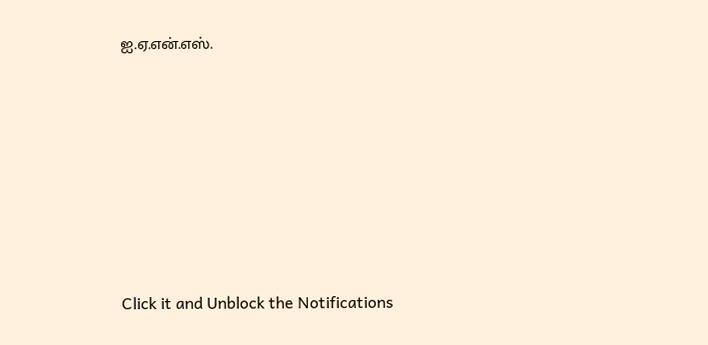ஐ.ஏ.என்.எஸ்.












Click it and Unblock the Notifications